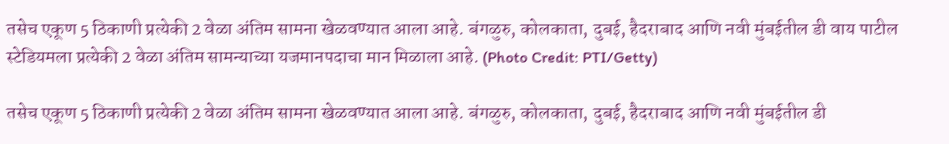तसेच एकूण 5 ठिकाणी प्रत्येकी 2 वेळा अंतिम सामना खेळवण्यात आला आहे. बंगळुरु, कोलकाता, दुबई, हैदराबाद आणि नवी मुंबईतील डी वाय पाटील स्टेडियमला प्रत्येकी 2 वेळा अंतिम सामन्याच्या यजमानपदाचा मान मिळाला आहे. (Photo Credit: PTI/Getty)

तसेच एकूण 5 ठिकाणी प्रत्येकी 2 वेळा अंतिम सामना खेळवण्यात आला आहे. बंगळुरु, कोलकाता, दुबई, हैदराबाद आणि नवी मुंबईतील डी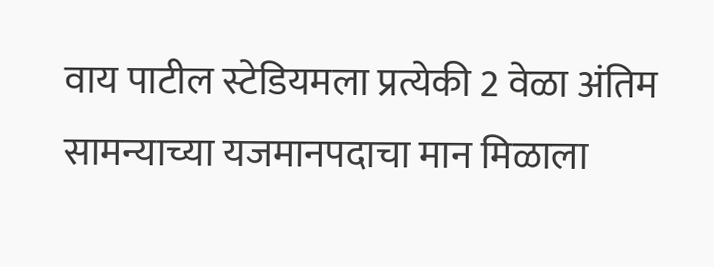वाय पाटील स्टेडियमला प्रत्येकी 2 वेळा अंतिम सामन्याच्या यजमानपदाचा मान मिळाला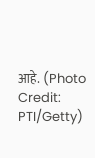आहे. (Photo Credit: PTI/Getty)